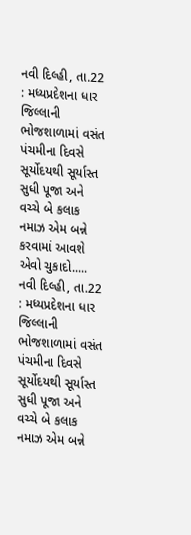નવી દિલ્હી, તા.22 : મધ્યપ્રદેશના ધાર જિલ્લાની ભોજશાળામાં વસંત પંચમીના દિવસે સૂર્યોદયથી સૂર્યાસ્ત સુધી પૂજા અને વચ્ચે બે કલાક નમાઝ એમ બન્ને કરવામાં આવશે એવો ચુકાદો.....
નવી દિલ્હી, તા.22 : મધ્યપ્રદેશના ધાર જિલ્લાની ભોજશાળામાં વસંત પંચમીના દિવસે સૂર્યોદયથી સૂર્યાસ્ત સુધી પૂજા અને વચ્ચે બે કલાક નમાઝ એમ બન્ને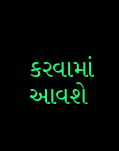કરવામાં આવશે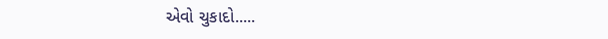એવો ચુકાદો.....